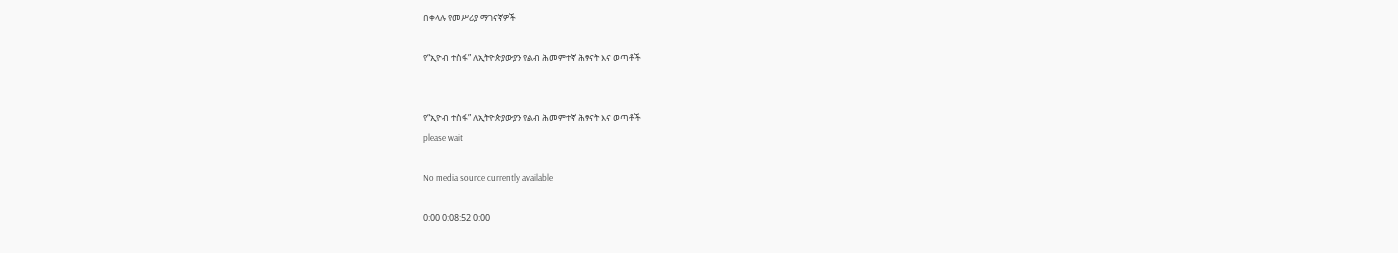በቀላሉ የመሥሪያ ማገናኛዎች

የ“ኢዮብ ተስፋ” ለኢትዮጵያውያን የልብ ሕመምተኛ ሕፃናት እና ወጣቶች


የ“ኢዮብ ተስፋ” ለኢትዮጵያውያን የልብ ሕመምተኛ ሕፃናት እና ወጣቶች
please wait

No media source currently available

0:00 0:08:52 0:00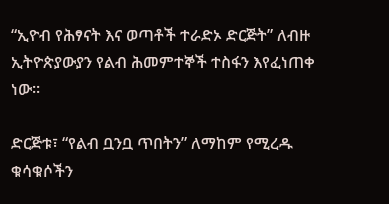“ኢዮብ የሕፃናት እና ወጣቶች ተራድኦ ድርጅት” ለብዙ ኢትዮጵያውያን የልብ ሕመምተኞች ተስፋን እየፈነጠቀ ነው፡፡

ድርጅቱ፣ “የልብ ቧንቧ ጥበትን” ለማከም የሚረዱ ቁሳቁሶችን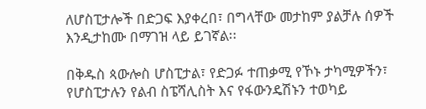ለሆስፒታሎች በድጋፍ እያቀረበ፣ በግላቸው መታከም ያልቻሉ ሰዎች እንዲታከሙ በማገዝ ላይ ይገኛል፡፡

በቅዱስ ጳውሎስ ሆስፒታል፣ የድጋፉ ተጠቃሚ የኾኑ ታካሚዎችን፣ የሆስፒታሉን የልብ ስፔሻሊስት እና የፋውንዴሽኑን ተወካይ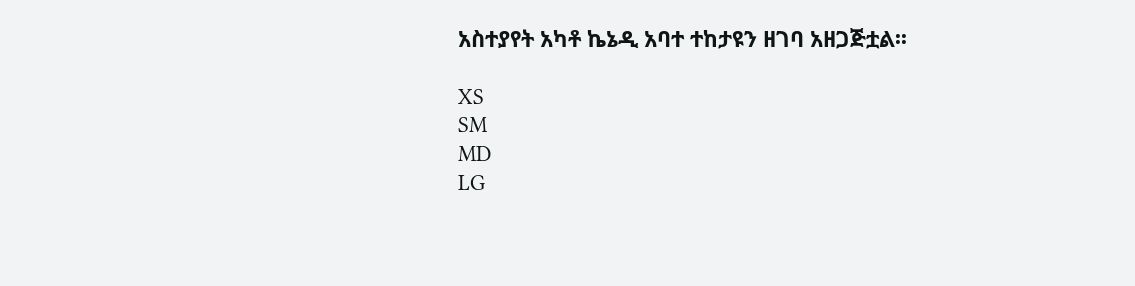አስተያየት አካቶ ኬኔዲ አባተ ተከታዩን ዘገባ አዘጋጅቷል፡፡

XS
SM
MD
LG